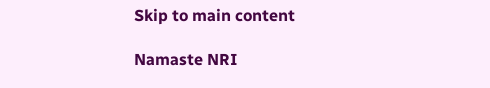Skip to main content

Namaste NRI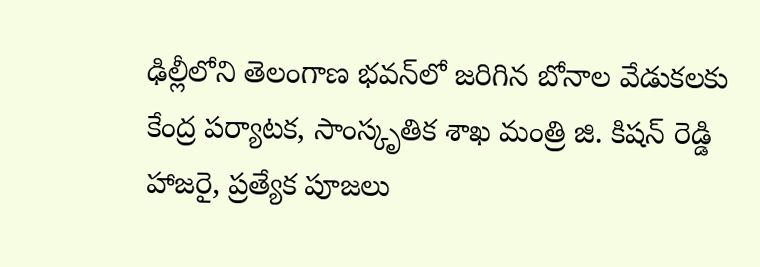ఢిల్లీలోని తెలంగాణ భవన్‌లో జరిగిన బోనాల వేడుకలకు కేంద్ర పర్యాటక, సాంస్కృతిక శాఖ మంత్రి జి. కిషన్ రెడ్డి హాజరై, ప్రత్యేక పూజలు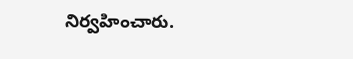నిర్వహించారు.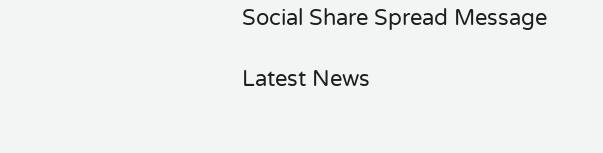Social Share Spread Message

Latest News